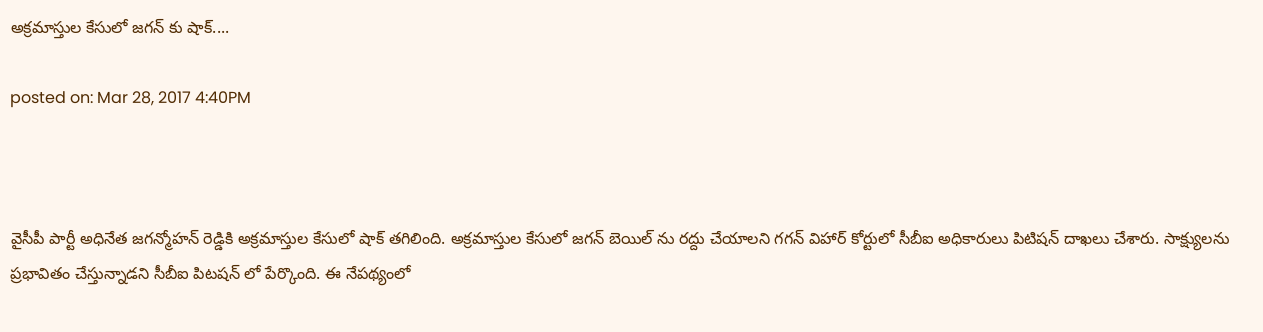అక్రమాస్తుల కేసులో జగన్ కు షాక్....

posted on: Mar 28, 2017 4:40PM



వైసీపీ పార్టీ అధినేత జగన్మోహన్ రెడ్డికి అక్రమాస్తుల కేసులో షాక్ తగిలింది. అక్రమాస్తుల కేసులో జ‌గ‌న్‌ బెయిల్ ను రద్దు చేయాల‌ని గగన్ విహార్ కోర్టులో సీబీఐ అధికారులు పిటిషన్ దాఖలు చేశారు. సాక్ష్యులను ప్రభావితం చేస్తున్నాడని సీబీఐ పిటషన్ లో పేర్కొంది. ఈ నేపథ్యంలో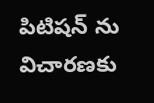పిటిషన్ ను విచారణకు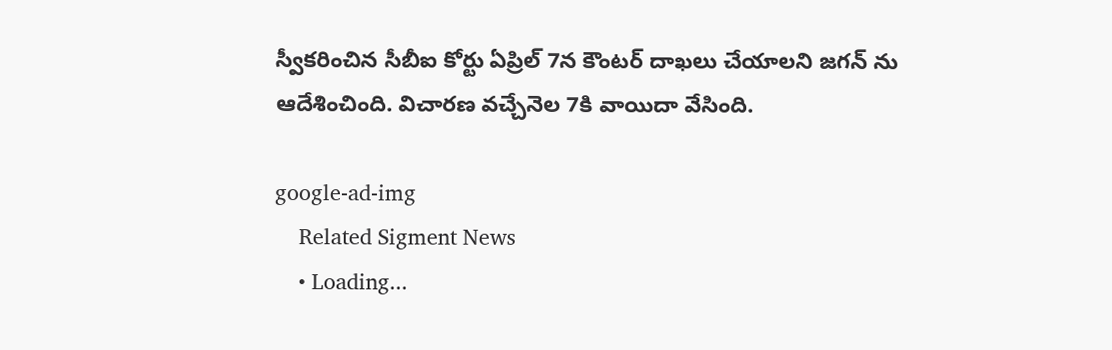స్వీకరించిన సీబీఐ కోర్టు ఏప్రిల్ 7న కౌంటర్ దాఖలు చేయాలని జగన్ ను ఆదేశించింది. విచార‌ణ వ‌చ్చేనెల 7కి వాయిదా వేసింది.

google-ad-img
    Related Sigment News
    • Loading...